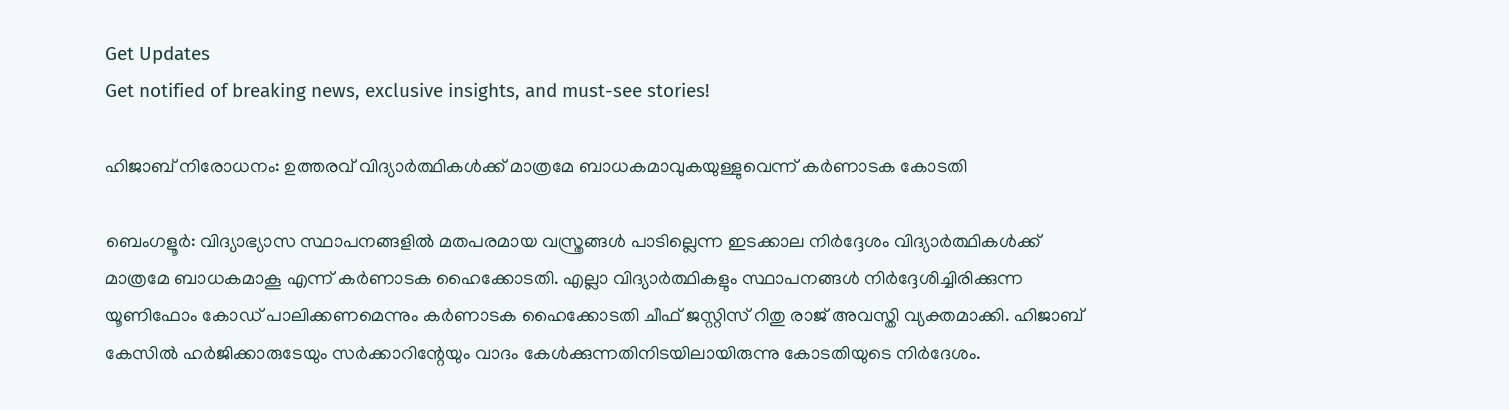Get Updates
Get notified of breaking news, exclusive insights, and must-see stories!

ഹിജാബ് നിരോധനം: ഉത്തരവ് വിദ്യാർത്ഥികള്‍ക്ക് മാത്രമേ ബാധകമാവുകയുള്ളുവെന്ന് കർണാടക കോടതി

ബെംഗളൂർ: വിദ്യാഭ്യാസ സ്ഥാപനങ്ങളിൽ മതപരമായ വസ്ത്രങ്ങൾ പാടില്ലെന്ന ഇടക്കാല നിർദ്ദേശം വിദ്യാർത്ഥികൾക്ക് മാത്രമേ ബാധകമാകൂ എന്ന് കർണാടക ഹൈക്കോടതി. എല്ലാ വിദ്യാർത്ഥികളും സ്ഥാപനങ്ങള്‍ നിർദ്ദേശിച്ചിരിക്കുന്ന യൂണിഫോം കോഡ് പാലിക്കണമെന്നും കർണാടക ഹൈക്കോടതി ചീഫ് ജസ്റ്റിസ് റിതു രാജ് അവസ്തി വ്യക്തമാക്കി. ഹിജാബ് കേസിൽ ഹർജിക്കാരുടേയും സർക്കാറിന്റേയും വാദം കേള്‍ക്കുന്നതിനിടയിലായിരുന്നു കോടതിയുടെ നിർദേശം.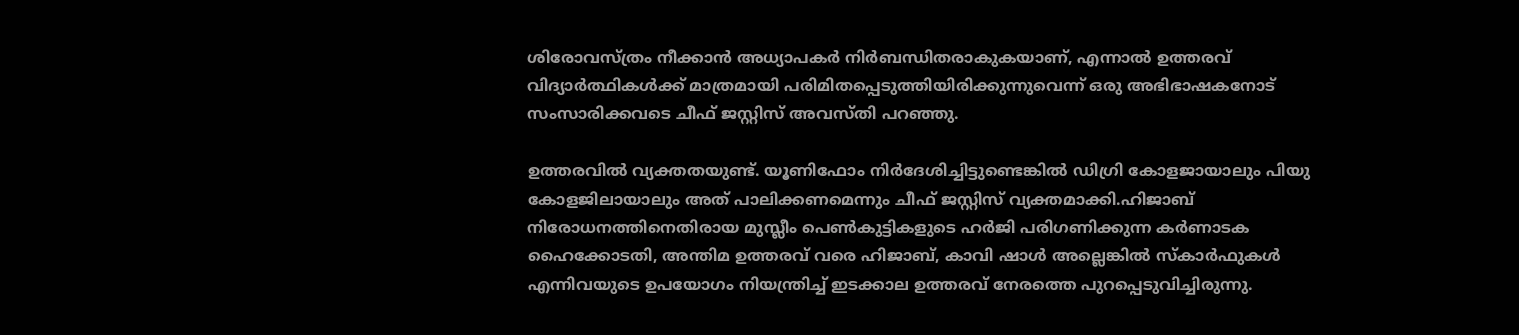ശിരോവസ്ത്രം നീക്കാൻ അധ്യാപകർ നിർബന്ധിതരാകുകയാണ്, എന്നാല്‍ ഉത്തരവ് വിദ്യാർത്ഥികൾക്ക് മാത്രമായി പരിമിതപ്പെടുത്തിയിരിക്കുന്നുവെന്ന് ഒരു അഭിഭാഷകനോട് സംസാരിക്കവടെ ചീഫ് ജസ്റ്റിസ് അവസ്തി പറഞ്ഞു.

ഉത്തരവിൽ വ്യക്തതയുണ്ട്. യൂണിഫോം നിർദേശിച്ചിട്ടുണ്ടെങ്കിൽ ഡിഗ്രി കോളജായാലും പിയു കോളജിലായാലും അത് പാലിക്കണമെന്നും ചീഫ് ജസ്റ്റിസ് വ്യക്തമാക്കി.ഹിജാബ് നിരോധനത്തിനെതിരായ മുസ്ലീം പെൺകുട്ടികളുടെ ഹർജി പരിഗണിക്കുന്ന കർണാടക ഹൈക്കോടതി, അന്തിമ ഉത്തരവ് വരെ ഹിജാബ്, കാവി ഷാൾ അല്ലെങ്കിൽ സ്കാർഫുകൾ എന്നിവയുടെ ഉപയോഗം നിയന്ത്രിച്ച് ഇടക്കാല ഉത്തരവ് നേരത്തെ പുറപ്പെടുവിച്ചിരുന്നു.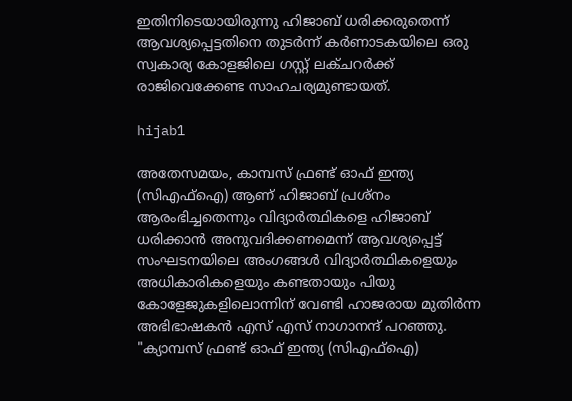ഇതിനിടെയായിരുന്നു ഹിജാബ് ധരിക്കരുതെന്ന് ആവശ്യപ്പെട്ടതിനെ തുടർന്ന് കർണാടകയിലെ ഒരു സ്വകാര്യ കോളജിലെ ഗസ്റ്റ് ലക്ചറർക്ക് രാജിവെക്കേണ്ട സാഹചര്യമുണ്ടായത്.

hijab1

അതേസമയം, കാമ്പസ് ഫ്രണ്ട് ഓഫ് ഇന്ത്യ (സിഎഫ്‌ഐ) ആണ് ഹിജാബ് പ്രശ്‌നം ആരംഭിച്ചതെന്നും വിദ്യാർത്ഥികളെ ഹിജാബ് ധരിക്കാൻ അനുവദിക്കണമെന്ന് ആവശ്യപ്പെട്ട് സംഘടനയിലെ അംഗങ്ങൾ വിദ്യാർത്ഥികളെയും അധികാരികളെയും കണ്ടതായും പിയു കോളേജുകളിലൊന്നിന് വേണ്ടി ഹാജരായ മുതിർന്ന അഭിഭാഷകൻ എസ് എസ് നാഗാനന്ദ് പറഞ്ഞു. "ക്യാമ്പസ് ഫ്രണ്ട് ഓഫ് ഇന്ത്യ (സിഎഫ്‌ഐ)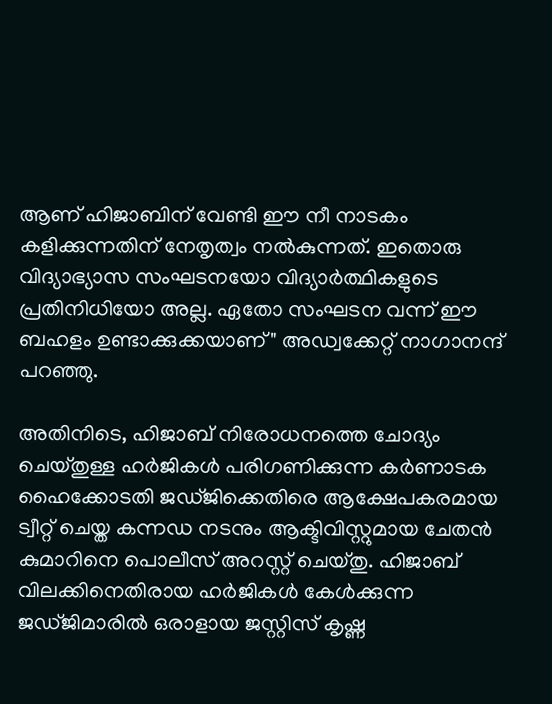ആണ് ഹിജാബിന് വേണ്ടി ഈ നീ നാടകം കളിക്കുന്നതിന് നേതൃത്വം നൽകുന്നത്. ഇതൊരു വിദ്യാഭ്യാസ സംഘടനയോ വിദ്യാർത്ഥികളുടെ പ്രതിനിധിയോ അല്ല. ഏതോ സംഘടന വന്ന് ഈ ബഹളം ഉണ്ടാക്കുക്കയാണ്" അഡ്വക്കേറ്റ് നാഗാനന്ദ് പറഞ്ഞു.

അതിനിടെ, ഹിജാബ് നിരോധനത്തെ ചോദ്യം ചെയ്തുള്ള ഹർജികൾ പരിഗണിക്കുന്ന കർണാടക ഹൈക്കോടതി ജഡ്ജിക്കെതിരെ ആക്ഷേപകരമായ ട്വീറ്റ് ചെയ്ത കന്നഡ നടനും ആക്ടിവിസ്റ്റുമായ ചേതൻ കുമാറിനെ പൊലീസ് അറസ്റ്റ് ചെയ്തു. ഹിജാബ് വിലക്കിനെതിരായ ഹർജികൾ കേൾക്കുന്ന ജഡ്ജിമാരിൽ ഒരാളായ ജസ്റ്റിസ് കൃഷ്ണ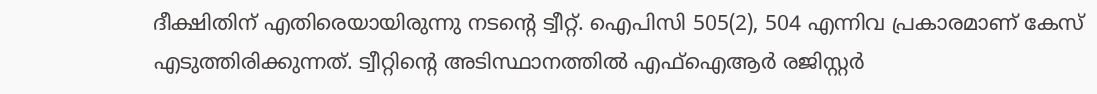ദീക്ഷിതിന് എതിരെയായിരുന്നു നടന്റെ ട്വീറ്റ്. ഐപിസി 505(2), 504 എന്നിവ പ്രകാരമാണ് കേസ് എടുത്തിരിക്കുന്നത്. ട്വീറ്റിന്റെ അടിസ്ഥാനത്തിൽ എഫ്‌ഐആർ രജിസ്റ്റർ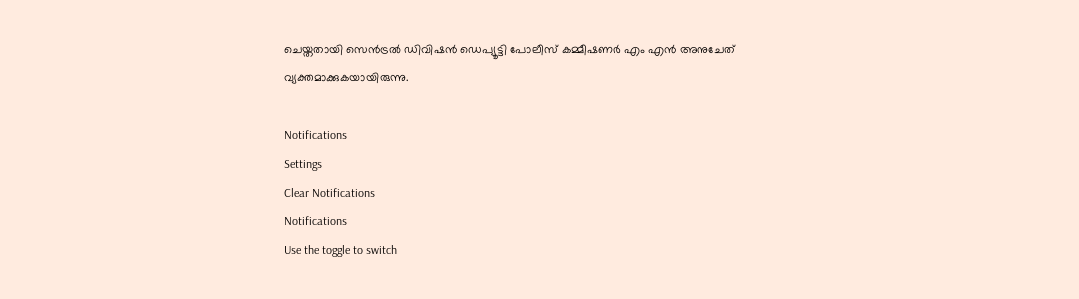ചെയ്തതായി സെൻട്രൽ ഡിവിഷൻ ഡെപ്യൂട്ടി പോലീസ് കമ്മീഷണർ എം എൻ അനുചേത് വ്യക്തമാക്കുകയായിരുന്നു.

Notifications
Settings
Clear Notifications
Notifications
Use the toggle to switch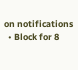on notifications
  • Block for 8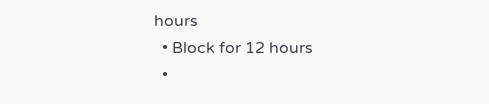hours
  • Block for 12 hours
  •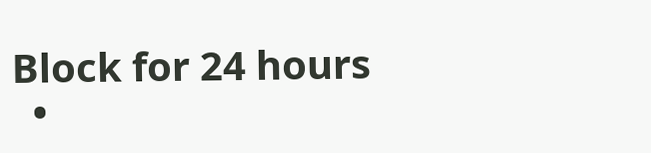Block for 24 hours
  •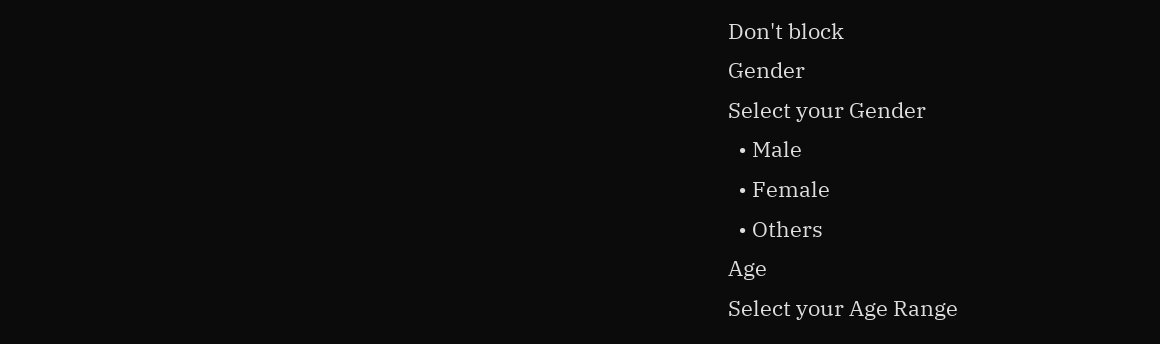Don't block
Gender
Select your Gender
  • Male
  • Female
  • Others
Age
Select your Age Range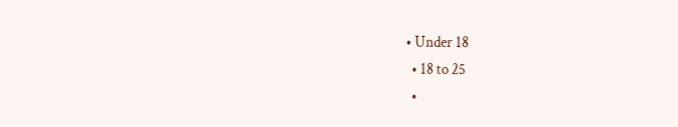• Under 18
  • 18 to 25
  •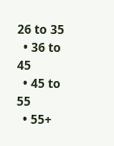26 to 35
  • 36 to 45
  • 45 to 55
  • 55+